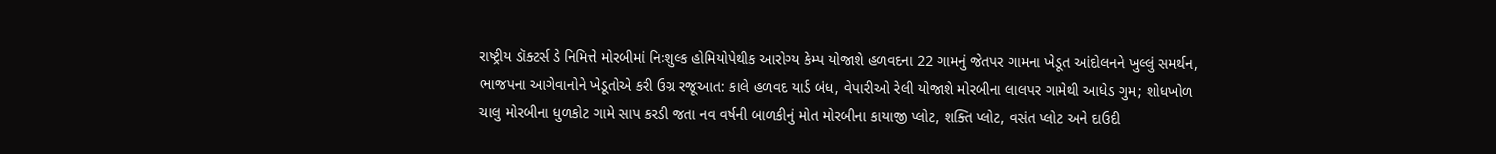રાષ્ટ્રીય ડૉક્ટર્સ ડે નિમિત્તે મોરબીમાં નિઃશુલ્ક હોમિયોપેથીક આરોગ્ય કેમ્પ યોજાશે હળવદના 22 ગામનું જેતપર ગામના ખેડૂત આંદોલનને ખુલ્લું સમર્થન, ભાજપના આગેવાનોને ખેડૂતોએ કરી ઉગ્ર રજૂઆત: કાલે હળવદ યાર્ડ બંધ, વેપારીઓ રેલી યોજાશે મોરબીના લાલપર ગામેથી આધેડ ગુમ; શોધખોળ ચાલુ મોરબીના ધુળકોટ ગામે સાપ કરડી જતા નવ વર્ષની બાળકીનું મોત મોરબીના કાયાજી પ્લોટ, શક્તિ પ્લોટ, વસંત પ્લોટ અને દાઉદી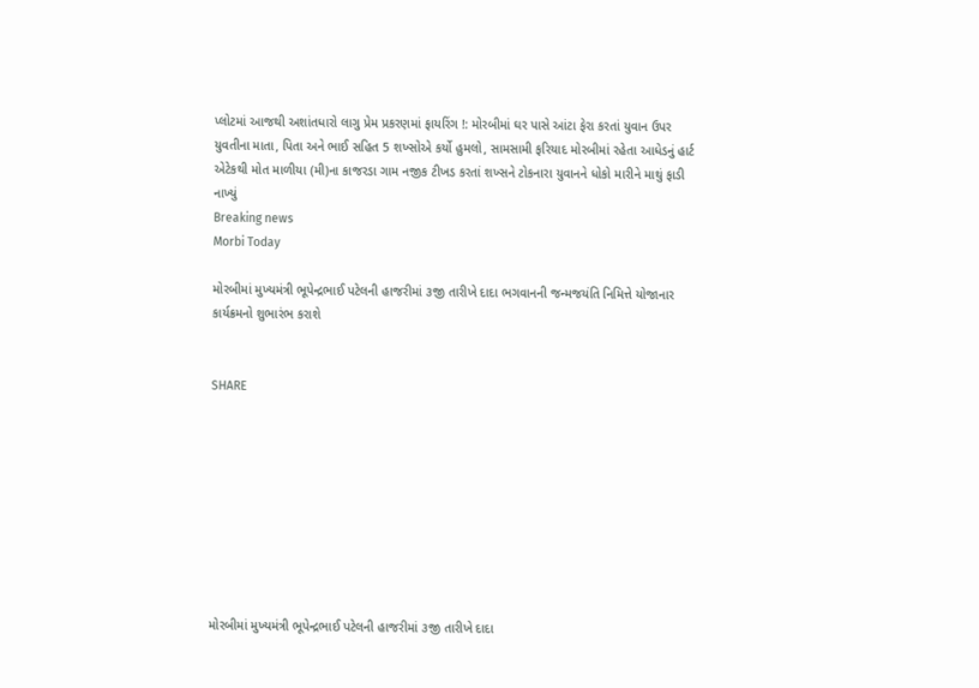પ્લોટમાં આજથી અશાંતધારો લાગુ પ્રેમ પ્રકરણમાં ફાયરિંગ !: મોરબીમાં ઘર પાસે આંટા ફેરા કરતાં યુવાન ઉપર યુવતીના માતા, પિતા અને ભાઈ સહિત 5 શખ્સોએ કર્યો હુમલો, સામસામી ફરિયાદ મોરબીમાં રહેતા આધેડનું હાર્ટ એટેકથી મોત માળીયા (મી)ના કાજરડા ગામ નજીક ટીખડ કરતાં શખ્સને ટોકનારા યુવાનને ધોકો મારીને માથું ફાડી નાખ્યું
Breaking news
Morbi Today

મોરબીમાં મુખ્યમંત્રી ભૂપેન્દ્રભાઈ પટેલની હાજરીમાં ૩જી તારીખે દાદા ભગવાનની જન્મજયંતિ નિમિત્તે યોજાનાર કાર્યક્રમનો શુભારંભ કરાશે


SHARE









મોરબીમાં મુખ્યમંત્રી ભૂપેન્દ્રભાઈ પટેલની હાજરીમાં ૩જી તારીખે દાદા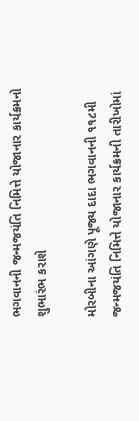ભગવાનની જન્મજયંતિ નિમિત્તે યોજાનાર કાર્યક્રમનો શુભારંભ કરાશે

મોરબીના આંગણે પૂજ્ય દાદા ભગવાનની ૧૧૮મી જન્મજયંતિ નિમિત્તે યોજાનાર કાર્યક્રમની તારીખોમાં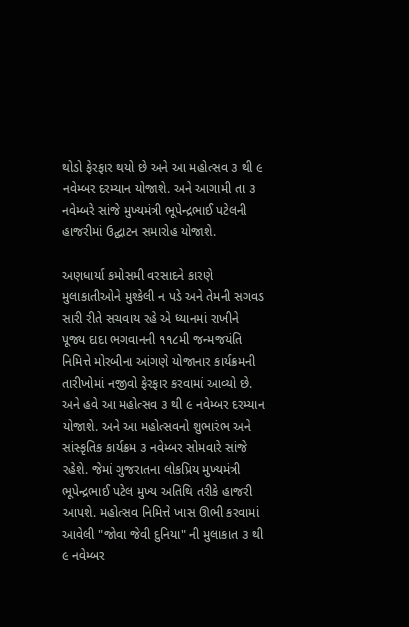થોડો ફેરફાર થયો છે અને આ મહોત્સવ ૩ થી ૯ નવેમ્બર દરમ્યાન યોજાશે. અને આગામી તા ૩ નવેમ્બરે સાંજે મુખ્યમંત્રી ભૂપેન્દ્રભાઈ પટેલની હાજરીમાં ઉદ્ઘાટન સમારોહ યોજાશે.

અણધાર્યા કમોસમી વરસાદને કારણે મુલાકાતીઓને મુશ્કેલી ન પડે અને તેમની સગવડ સારી રીતે સચવાય રહે એ ધ્યાનમાં રાખીને પૂજ્ય દાદા ભગવાનની ૧૧૮મી જન્મજયંતિ નિમિત્તે મોરબીના આંગણે યોજાનાર કાર્યક્રમની તારીખોમાં નજીવો ફેરફાર કરવામાં આવ્યો છે. અને હવે આ મહોત્સવ ૩ થી ૯ નવેમ્બર દરમ્યાન યોજાશે. અને આ મહોત્સવનો શુભારંભ અને સાંસ્કૃતિક કાર્યક્રમ ૩ નવેમ્બર સોમવારે સાંજે રહેશે. જેમાં ગુજરાતના લોકપ્રિય મુખ્યમંત્રી ભૂપેન્દ્રભાઈ પટેલ મુખ્ય અતિથિ તરીકે હાજરી આપશે. મહોત્સવ નિમિત્તે ખાસ ઊભી કરવામાં આવેલી "જોવા જેવી દુનિયા" ની મુલાકાત ૩ થી ૯ નવેમ્બર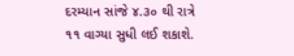દરમ્યાન સાંજે ૪.૩૦ થી રાત્રે ૧૧ વાગ્યા સુધી લઈ શકાશે.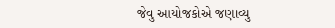જેવુ આયોજકોએ જણાવ્યુ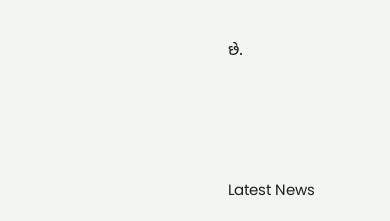છે.






Latest News